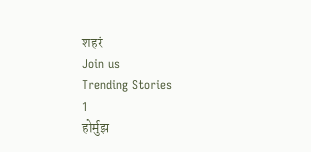शहरं
Join us
Trending Stories
1
होर्मुझ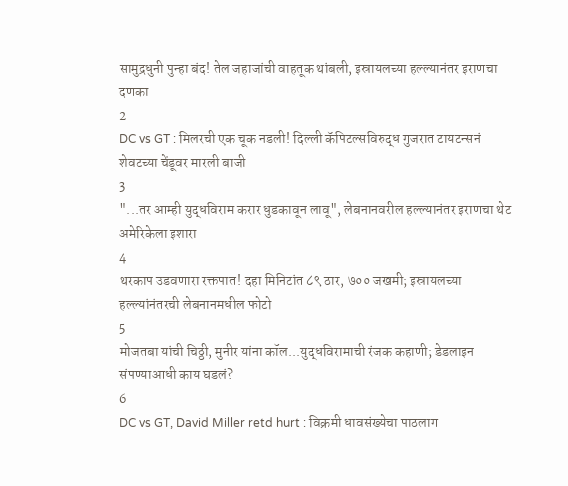सामुद्रधुनी पुन्हा बंद! तेल जहाजांची वाहतूक थांबली, इस्रायलच्या हल्ल्यानंतर इराणचा दणका
2
DC vs GT : मिलरची एक चूक नडली! दिल्ली कॅपिटल्सविरुद्ध गुजरात टायटन्सनं शेवटच्या चेंडूवर मारली बाजी
3
"...तर आम्ही युद्धविराम करार धुडकावून लावू", लेबनानवरील हल्ल्यानंतर इराणचा थेट अमेरिकेला इशारा
4
थरकाप उडवणारा रक्तपात! दहा मिनिटांत ८९ ठार, ७०० जखमी; इस्रायलच्या हल्ल्यांनंतरची लेबनानमधील फोटो
5
मोजतबा यांची चिठ्ठी, मुनीर यांना कॉल...युद्धविरामाची रंजक कहाणी; डेडलाइन संपण्याआधी काय घडलं?
6
DC vs GT, David Miller retd hurt : विक्रमी धावसंख्येचा पाठलाग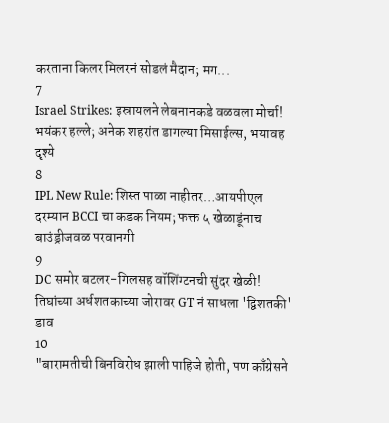करताना किलर मिलरनं सोडलं मैदान; मग...
7
Israel Strikes: इस्रायलने लेबनानकडे वळवला मोर्चा! भयंकर हल्ले; अनेक शहरांत डागल्या मिसाईल्स, भयावह दृश्ये
8
IPL New Rule: शिस्त पाळा नाहीतर…आयपीएल दरम्यान BCCI चा कडक नियम; फक्त ५ खेळाडूंनाच बाउंड्रीजवळ परवानगी
9
DC समोर बटलर-गिलसह वॉशिंग्टनची सुंदर खेळी! तिघांच्या अर्धशतकाच्या जोरावर GT नं साधला 'द्विशतकी' डाव
10
"बारामतीची बिनविरोध झाली पाहिजे होती, पण काँग्रेसने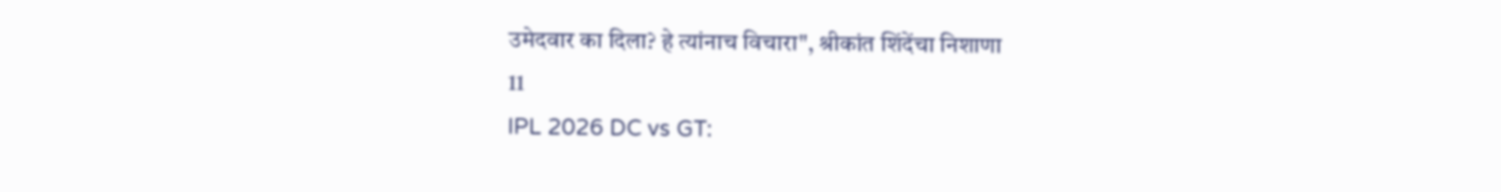उमेदवार का दिला? हे त्यांनाच विचारा", श्रीकांत शिंदेंचा निशाणा
11
IPL 2026 DC vs GT: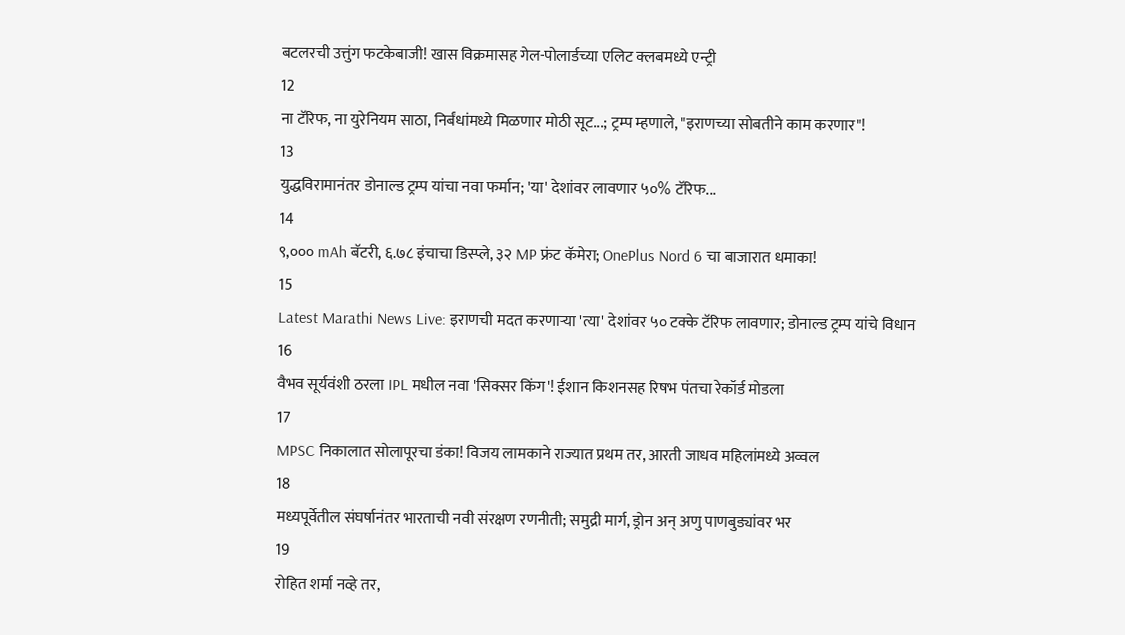बटलरची उत्तुंग फटकेबाजी! खास विक्रमासह गेल-पोलार्डच्या एलिट क्लबमध्ये एन्ट्री
12
ना टॅरिफ, ना युरेनियम साठा, निर्बंधांमध्ये मिळणार मोठी सूट...; ट्रम्प म्हणाले, "इराणच्या सोबतीने काम करणार"!
13
युद्धविरामानंतर डोनाल्ड ट्रम्प यांचा नवा फर्मान; 'या' देशांवर लावणार ५०% टॅरिफ...
14
९,००० mAh बॅटरी, ६.७८ इंचाचा डिस्प्ले, ३२ MP फ्रंट कॅमेरा; OnePlus Nord 6 चा बाजारात धमाका!
15
Latest Marathi News Live: इराणची मदत करणाऱ्या 'त्या' देशांवर ५० टक्के टॅरिफ लावणार; डोनाल्ड ट्रम्प यांचे विधान
16
वैभव सूर्यवंशी ठरला IPL मधील नवा 'सिक्सर किंग'! ईशान किशनसह रिषभ पंतचा रेकॉर्ड मोडला
17
MPSC निकालात सोलापूरचा डंका! विजय लामकाने राज्यात प्रथम तर, आरती जाधव महिलांमध्ये अव्वल
18
मध्यपूर्वेतील संघर्षानंतर भारताची नवी संरक्षण रणनीती; समुद्री मार्ग, ड्रोन अन् अणु पाणबुड्यांवर भर
19
रोहित शर्मा नव्हे तर,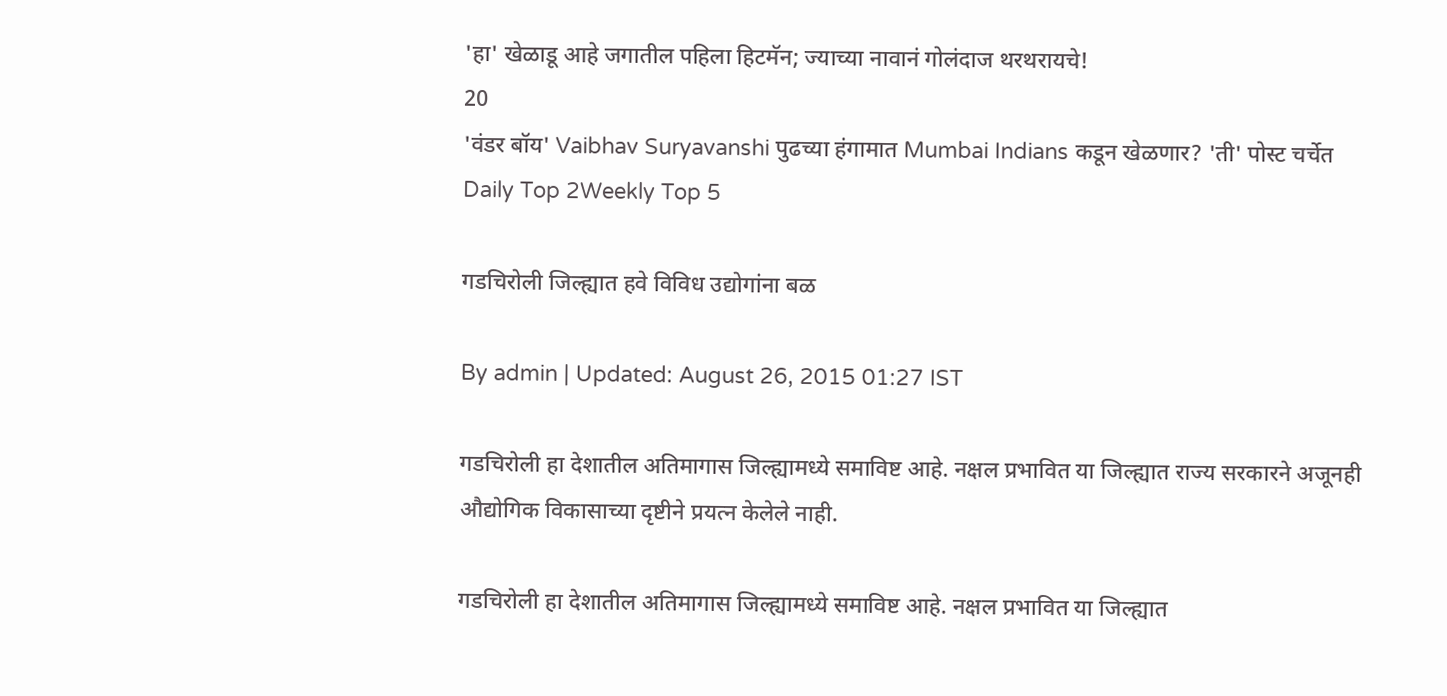'हा' खेळाडू आहे जगातील पहिला हिटमॅन; ज्याच्या नावानं गोलंदाज थरथरायचे!
20
'वंडर बॉय' Vaibhav Suryavanshi पुढच्या हंगामात Mumbai Indians कडून खेळणार? 'ती' पोस्ट चर्चेत
Daily Top 2Weekly Top 5

गडचिरोली जिल्ह्यात हवे विविध उद्योगांना बळ

By admin | Updated: August 26, 2015 01:27 IST

गडचिरोली हा देशातील अतिमागास जिल्ह्यामध्ये समाविष्ट आहे. नक्षल प्रभावित या जिल्ह्यात राज्य सरकारने अजूनही औद्योगिक विकासाच्या दृष्टीने प्रयत्न केलेले नाही.

गडचिरोली हा देशातील अतिमागास जिल्ह्यामध्ये समाविष्ट आहे. नक्षल प्रभावित या जिल्ह्यात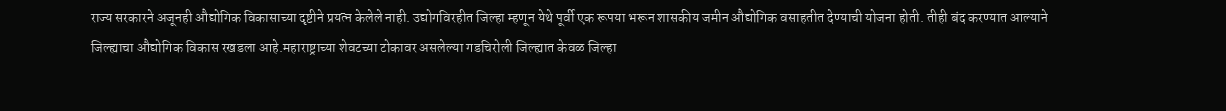राज्य सरकारने अजूनही औद्योगिक विकासाच्या दृष्टीने प्रयत्न केलेले नाही. उद्योगविरहीत जिल्हा म्हणून येथे पूर्वी एक रूपया भरून शासकीय जमीन औद्योगिक वसाहतीत देण्याची योजना होती. तीही बंद करण्यात आल्याने जिल्ह्याचा औद्योगिक विकास रखडला आहे.महाराष्ट्राच्या शेवटच्या टोकावर असलेल्या गडचिरोली जिल्ह्यात केवळ जिल्हा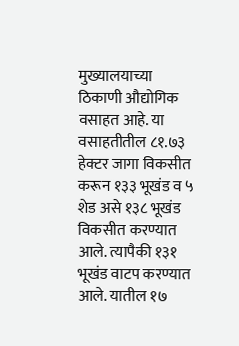मुख्यालयाच्या ठिकाणी औद्योगिक वसाहत आहे. या वसाहतीतील ८१.७३ हेक्टर जागा विकसीत करून १३३ भूखंड व ५ शेड असे १३८ भूखंड विकसीत करण्यात आले. त्यापैकी १३१ भूखंड वाटप करण्यात आले. यातील १७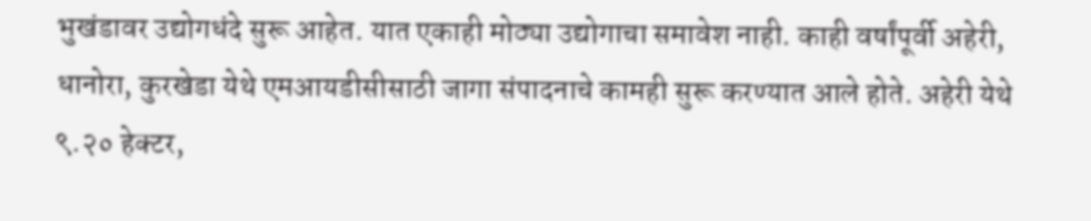भुखंडावर उद्योगधंदे सुरू आहेत. यात एकाही मोठ्या उद्योगाचा समावेश नाही. काही वर्षांपूर्वी अहेरी, धानोरा, कुरखेडा येथे एमआयडीसीसाठी जागा संपादनाचे कामही सुरू करण्यात आले होते. अहेरी येथे ९.२० हेक्टर,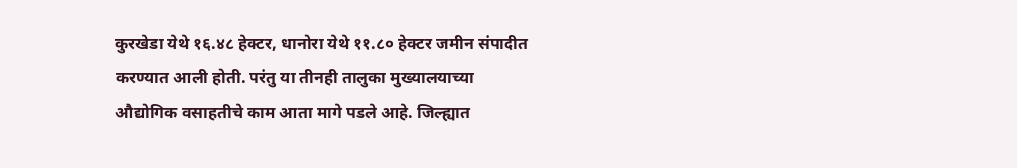कुरखेडा येथे १६.४८ हेक्टर, धानोरा येथे ११.८० हेक्टर जमीन संपादीत करण्यात आली होती. परंतु या तीनही तालुका मुख्यालयाच्या औद्योगिक वसाहतीचे काम आता मागे पडले आहे. जिल्ह्यात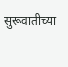सुरूवातीच्या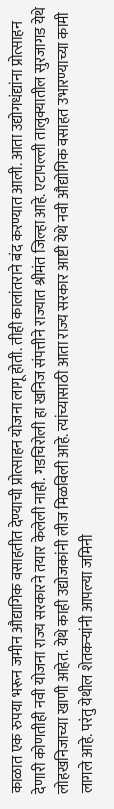काळात एक रुपया भरून जमीन औद्यागिक वसाहतीत देण्याची प्रोत्साहन योजना लागू होती. तीही कालांतराने बंद करण्यात आली. आता उद्योगधंद्यांना प्रोत्साहन देणारी कोणतीही नवी योजना राज्य सरकारने तयार केलेली नाही. गडचिरोली हा खनिज संपत्तीने राज्यात श्रीमंत जिल्हा आहे. एटापल्ली तालुक्यातील सुरजागड येथे लोहखनिजाच्या खाणी आहेत. येथे काही उद्योजकांनी लीज मिळविली आहे. त्यांच्यासाठी आता राज्य सरकार आष्टी येथे नवी औद्योगिक वसाहत उभारण्याच्या कामी लागले आहे. परंतु येथील शेतकऱ्यांनी आपल्या जमिनी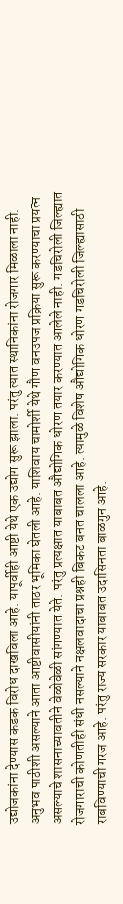उद्योजकांना देण्यास कडक विरोध दाखविला आहे. यापूर्वीही आष्टी येथे एक उद्योग सुरू झाला. परंतु त्यात स्थानिकांना रोजगार मिळाला नाही. अनुभव पाठीशी असल्याने आता आष्टीवासीयांनी ताठर भूमिका घेतली आहे. याशिवाय चामोर्शी येथे गौण वनउपज प्रक्रिया सुरू करण्याचा प्रयत्न असल्याचे शासनाच्यावतीने वेळोवेळी सांगण्यात येते. परंतु प्रत्यक्षात याबाबत औद्योगिक धोरण तयार करण्यात आलेले नाही. गडचिरोली जिल्ह्यात रोजगाराची कोणतीही संधी नसल्याने नक्षलवादाचा प्रश्नही बिकट बनत चालला आहे. त्यामुळे विशेष औद्योगिक धोरण गडचिरोली जिल्ह्यासाठी राबविण्याची गरज आहे. परंतु राज्य सरकार याबाबत उदासिनता बाळगुन आहे.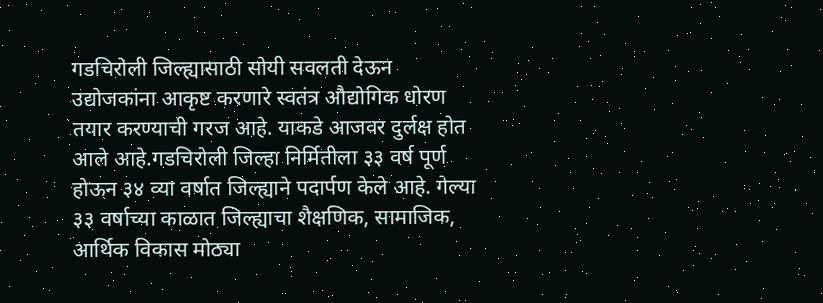गडचिरोली जिल्ह्यासाठी सोयी सवलती देऊन उद्योजकांना आकृष्ट करणारे स्वतंत्र औद्योगिक धोरण तयार करण्याची गरज आहे. याकडे आजवर दुर्लक्ष होत आले आहे.गडचिरोली जिल्हा निर्मितीला ३३ वर्ष पूर्ण होऊन ३४ व्या वर्षात जिल्ह्याने पदार्पण केले आहे. गेल्या ३३ वर्षाच्या काळात जिल्ह्याचा शैक्षणिक, सामाजिक, आर्थिक विकास मोठ्या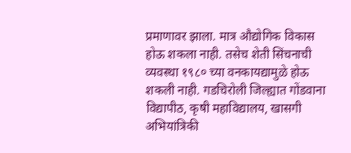प्रमाणावर झाला. मात्र औद्योगिक विकास होऊ शकला नाही. तसेच शेती सिंचनाची व्यवस्था १९८० च्या वनकायद्यामुळे होऊ शकली नाही. गडचिरोली जिल्ह्यात गोंडवाना विद्यापीठ, कृषी महाविद्यालय, खासगी अभियांत्रिकी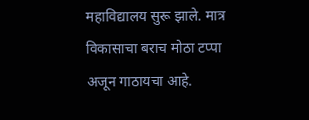महाविद्यालय सुरू झाले. मात्र विकासाचा बराच मोठा टप्पा अजून गाठायचा आहे.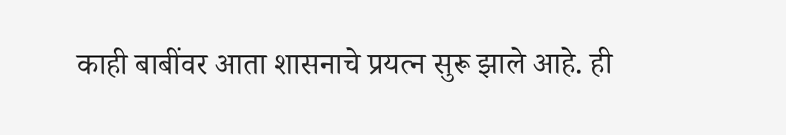काही बाबींवर आता शासनाचे प्रयत्न सुरू झाले आहे. ही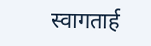स्वागतार्ह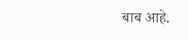बाब आहे.